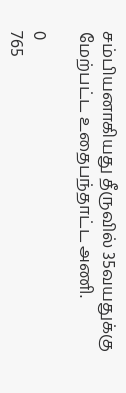சம்பியனாகியது தீருவில் 35வயதுக்கு மேற்பட்ட உதைபந்தாட்ட அணி.

0
765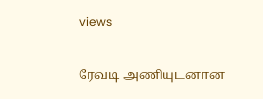views

ரேவடி அணியுடனான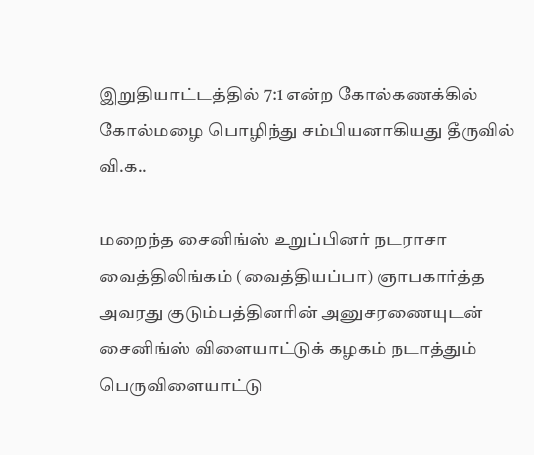இறுதியாட்டத்தில் 7:1 என்ற கோல்கணக்கில் கோல்மழை பொழிந்து சம்பியனாகியது தீருவில் வி.க..

மறைந்த சைனிங்ஸ் உறுப்பினர் நடராசா வைத்திலிங்கம் (வைத்தியப்பா) ஞாபகார்த்த அவரது குடும்பத்தினரின் அனுசரணையுடன் சைனிங்ஸ் விளையாட்டுக் கழகம் நடாத்தும் பெருவிளையாட்டு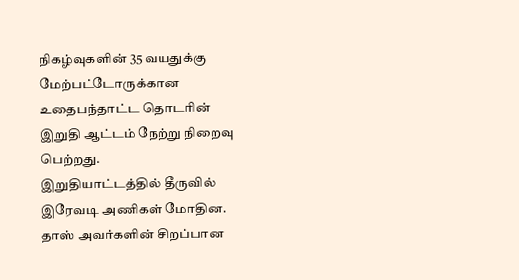நிகழ்வுகளின் 35 வயதுக்கு மேற்பட்டோருக்கான உதைபந்தாட்ட தொடரின் இறுதி ஆட்டம் நேற்று நிறைவு பெற்றது.
இறுதியாட்டத்தில் தீருவில் இரேவடி அணிகள் மோதின. தாஸ் அவர்களின் சிறப்பான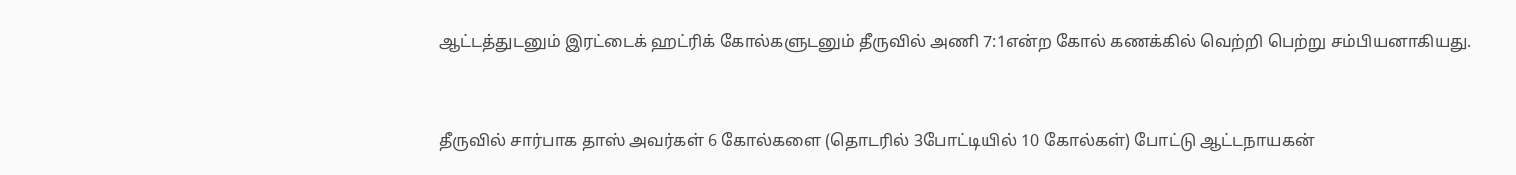ஆட்டத்துடனும் இரட்டைக் ஹட்ரிக் கோல்களுடனும் தீருவில் அணி 7:1என்ற கோல் கணக்கில் வெற்றி பெற்று சம்பியனாகியது.


தீருவில் சார்பாக தாஸ் அவர்கள் 6 கோல்களை (தொடரில் 3போட்டியில் 10 கோல்கள்) போட்டு ஆட்டநாயகன்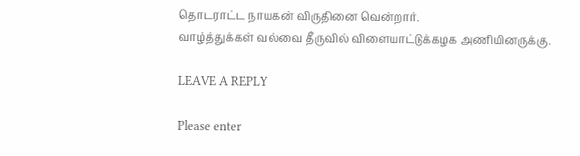தொடராட்ட நாயகன் விருதினை வென்றார்.
வாழ்த்துக்கள் வல்வை தீருவில் விளையாட்டுக்கழக அணியினருக்கு.

LEAVE A REPLY

Please enter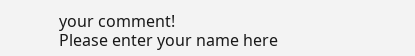your comment!
Please enter your name here